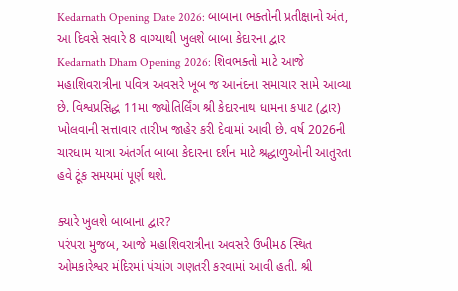Kedarnath Opening Date 2026: બાબાના ભક્તોની પ્રતીક્ષાનો અંત, આ દિવસે સવારે 8 વાગ્યાથી ખુલશે બાબા કેદારના દ્વાર
Kedarnath Dham Opening 2026: શિવભક્તો માટે આજે મહાશિવરાત્રીના પવિત્ર અવસરે ખૂબ જ આનંદના સમાચાર સામે આવ્યા છે. વિશ્વપ્રસિદ્ધ 11મા જ્યોતિર્લિંગ શ્રી કેદારનાથ ધામના કપાટ (દ્વાર) ખોલવાની સત્તાવાર તારીખ જાહેર કરી દેવામાં આવી છે. વર્ષ 2026ની ચારધામ યાત્રા અંતર્ગત બાબા કેદારના દર્શન માટે શ્રદ્ધાળુઓની આતુરતા હવે ટૂંક સમયમાં પૂર્ણ થશે.

ક્યારે ખુલશે બાબાના દ્વાર?
પરંપરા મુજબ, આજે મહાશિવરાત્રીના અવસરે ઉખીમઠ સ્થિત ઓમકારેશ્વર મંદિરમાં પંચાંગ ગણતરી કરવામાં આવી હતી. શ્રી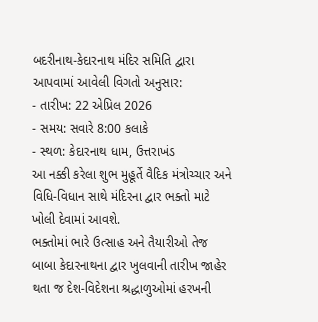બદરીનાથ-કેદારનાથ મંદિર સમિતિ દ્વારા આપવામાં આવેલી વિગતો અનુસાર:
- તારીખ: 22 એપ્રિલ 2026
- સમય: સવારે 8:00 કલાકે
- સ્થળ: કેદારનાથ ધામ, ઉત્તરાખંડ
આ નક્કી કરેલા શુભ મુહૂર્તે વૈદિક મંત્રોચ્ચાર અને વિધિ-વિધાન સાથે મંદિરના દ્વાર ભક્તો માટે ખોલી દેવામાં આવશે.
ભક્તોમાં ભારે ઉત્સાહ અને તૈયારીઓ તેજ
બાબા કેદારનાથના દ્વાર ખુલવાની તારીખ જાહેર થતા જ દેશ-વિદેશના શ્રદ્ધાળુઓમાં હરખની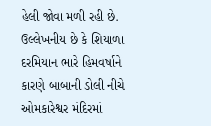હેલી જોવા મળી રહી છે. ઉલ્લેખનીય છે કે શિયાળા દરમિયાન ભારે હિમવર્ષાને કારણે બાબાની ડોલી નીચે ઓમકારેશ્વર મંદિરમાં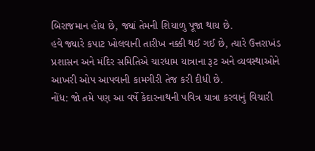બિરાજમાન હોય છે, જ્યાં તેમની શિયાળુ પૂજા થાય છે.
હવે જ્યારે કપાટ ખોલવાની તારીખ નક્કી થઈ ગઈ છે, ત્યારે ઉત્તરાખંડ પ્રશાસન અને મંદિર સમિતિએ ચારધામ યાત્રાના રૂટ અને વ્યવસ્થાઓને આખરી ઓપ આપવાની કામગીરી તેજ કરી દીધી છે.
નોંધ: જો તમે પણ આ વર્ષે કેદારનાથની પવિત્ર યાત્રા કરવાનું વિચારી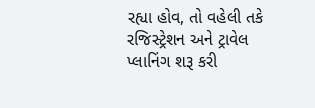રહ્યા હોવ, તો વહેલી તકે રજિસ્ટ્રેશન અને ટ્રાવેલ પ્લાનિંગ શરૂ કરી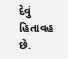દેવું હિતાવહ છે.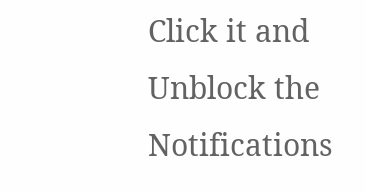Click it and Unblock the Notifications